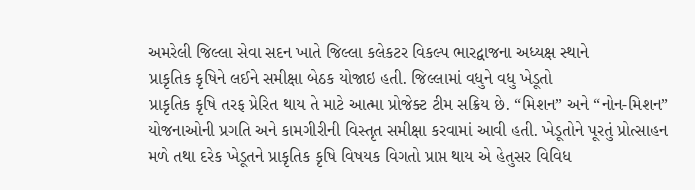અમરેલી જિલ્લા સેવા સદન ખાતે જિલ્લા કલેકટર વિકલ્પ ભારદ્વાજના અધ્યક્ષ સ્થાને
પ્રાકૃતિક કૃષિને લઈને સમીક્ષા બેઠક યોજાઇ હતી. જિલ્લામાં વધુને વધુ ખેડૂતો
પ્રાકૃતિક કૃષિ તરફ પ્રેરિત થાય તે માટે આત્મા પ્રોજેક્ટ ટીમ સક્રિય છે. “મિશન” અને “નોન-મિશન” યોજનાઓની પ્રગતિ અને કામગીરીની વિસ્તૃત સમીક્ષા કરવામાં આવી હતી. ખેડૂતોને પૂરતું પ્રોત્સાહન મળે તથા દરેક ખેડૂતને પ્રાકૃતિક કૃષિ વિષયક વિગતો પ્રાપ્ત થાય એ હેતુસર વિવિધ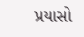પ્રયાસો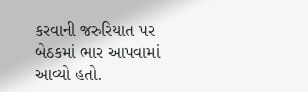કરવાની જરુરિયાત પર બેઠકમાં ભાર આપવામાં આવ્યો હતો.